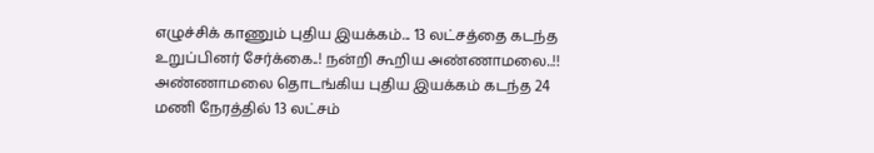எழுச்சிக் காணும் புதிய இயக்கம்... 13 லட்சத்தை கடந்த உறுப்பினர் சேர்க்கை..! நன்றி கூறிய அண்ணாமலை..!!
அண்ணாமலை தொடங்கிய புதிய இயக்கம் கடந்த 24 மணி நேரத்தில் 13 லட்சம்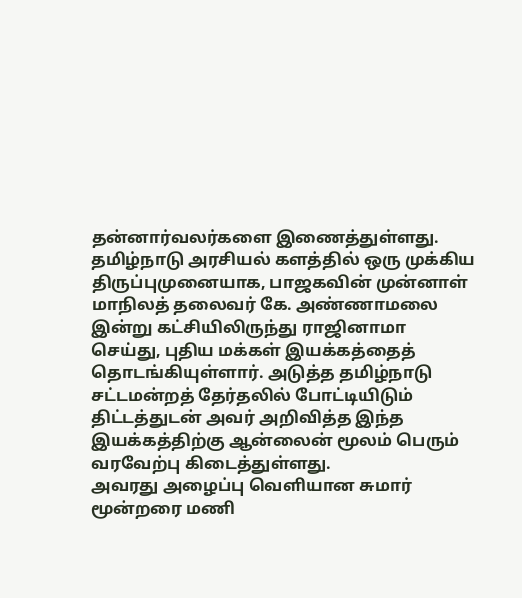தன்னார்வலர்களை இணைத்துள்ளது.
தமிழ்நாடு அரசியல் களத்தில் ஒரு முக்கிய திருப்புமுனையாக, பாஜகவின் முன்னாள் மாநிலத் தலைவர் கே. அண்ணாமலை இன்று கட்சியிலிருந்து ராஜினாமா செய்து, புதிய மக்கள் இயக்கத்தைத் தொடங்கியுள்ளார். அடுத்த தமிழ்நாடு சட்டமன்றத் தேர்தலில் போட்டியிடும் திட்டத்துடன் அவர் அறிவித்த இந்த இயக்கத்திற்கு ஆன்லைன் மூலம் பெரும் வரவேற்பு கிடைத்துள்ளது.
அவரது அழைப்பு வெளியான சுமார் மூன்றரை மணி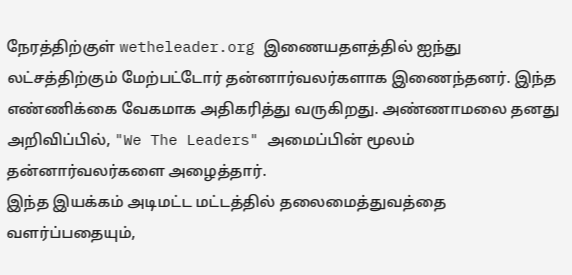நேரத்திற்குள் wetheleader.org இணையதளத்தில் ஐந்து லட்சத்திற்கும் மேற்பட்டோர் தன்னார்வலர்களாக இணைந்தனர். இந்த எண்ணிக்கை வேகமாக அதிகரித்து வருகிறது. அண்ணாமலை தனது அறிவிப்பில், "We The Leaders" அமைப்பின் மூலம் தன்னார்வலர்களை அழைத்தார்.
இந்த இயக்கம் அடிமட்ட மட்டத்தில் தலைமைத்துவத்தை வளர்ப்பதையும்,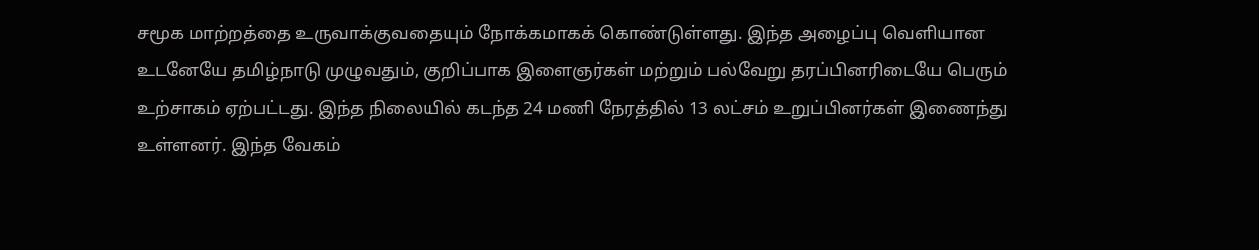சமூக மாற்றத்தை உருவாக்குவதையும் நோக்கமாகக் கொண்டுள்ளது. இந்த அழைப்பு வெளியான உடனேயே தமிழ்நாடு முழுவதும், குறிப்பாக இளைஞர்கள் மற்றும் பல்வேறு தரப்பினரிடையே பெரும் உற்சாகம் ஏற்பட்டது. இந்த நிலையில் கடந்த 24 மணி நேரத்தில் 13 லட்சம் உறுப்பினர்கள் இணைந்து உள்ளனர். இந்த வேகம்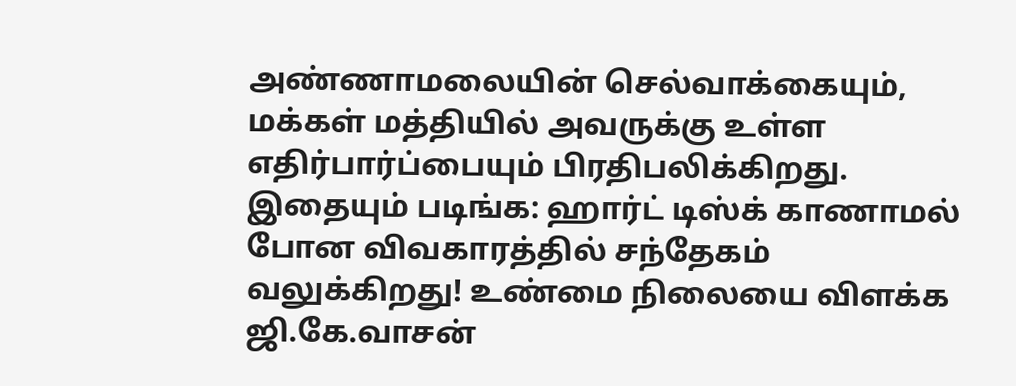அண்ணாமலையின் செல்வாக்கையும், மக்கள் மத்தியில் அவருக்கு உள்ள எதிர்பார்ப்பையும் பிரதிபலிக்கிறது.
இதையும் படிங்க: ஹார்ட் டிஸ்க் காணாமல் போன விவகாரத்தில் சந்தேகம் வலுக்கிறது! உண்மை நிலையை விளக்க ஜி.கே.வாசன்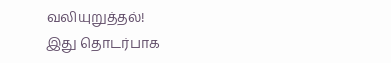வலியுறுத்தல்!
இது தொடர்பாக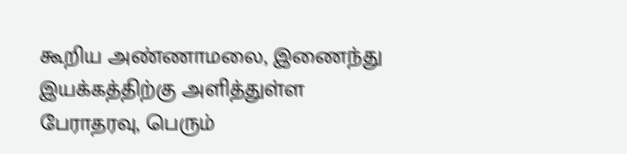கூறிய அண்ணாமலை, இணைந்து இயக்கத்திற்கு அளித்துள்ள பேராதரவு, பெரும்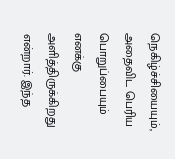நெகிழ்ச்சியையும், அதைவிட பெரிய பொறுப்பையும் எனக்கு அளித்திருக்கிறது என்றார். இந்த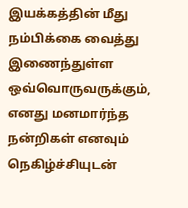இயக்கத்தின் மீது நம்பிக்கை வைத்து இணைந்துள்ள ஒவ்வொருவருக்கும், எனது மனமார்ந்த நன்றிகள் எனவும் நெகிழ்ச்சியுடன்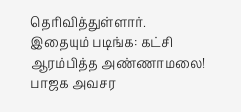தெரிவித்துள்ளார்.
இதையும் படிங்க: கட்சி ஆரம்பித்த அண்ணாமலை! பாஜக அவசர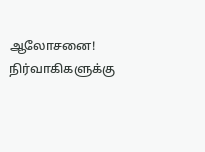ஆலோசனை! நிர்வாகிகளுக்கு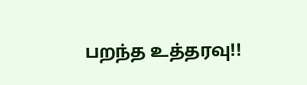பறந்த உத்தரவு!!